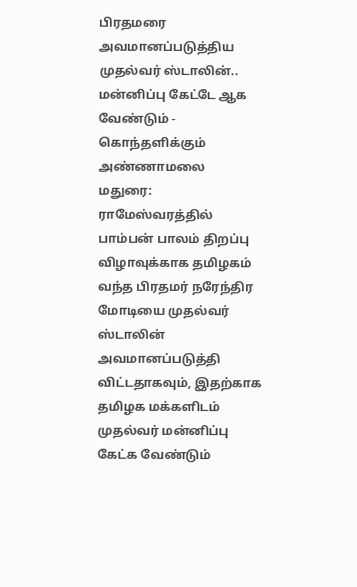பிரதமரை அவமானப்படுத்திய முதல்வர் ஸ்டாலின்.. மன்னிப்பு கேட்டே ஆக வேண்டும் - கொந்தளிக்கும் அண்ணாமலை
மதுரை: ராமேஸ்வரத்தில் பாம்பன் பாலம் திறப்பு விழாவுக்காக தமிழகம் வந்த பிரதமர் நரேந்திர மோடியை முதல்வர் ஸ்டாலின் அவமானப்படுத்தி விட்டதாகவும், இதற்காக தமிழக மக்களிடம் முதல்வர் மன்னிப்பு கேட்க வேண்டும்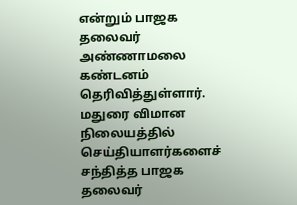என்றும் பாஜக தலைவர் அண்ணாமலை கண்டனம் தெரிவித்துள்ளார்.
மதுரை விமான நிலையத்தில் செய்தியாளர்களைச் சந்தித்த பாஜக தலைவர்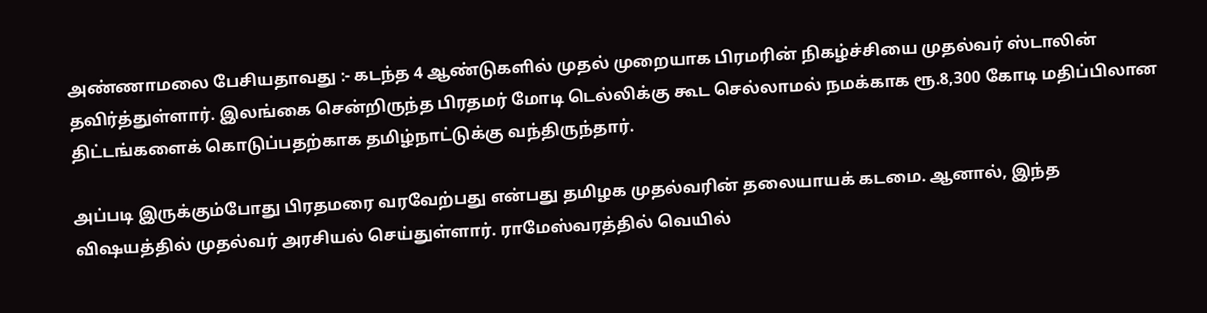அண்ணாமலை பேசியதாவது :- கடந்த 4 ஆண்டுகளில் முதல் முறையாக பிரமரின் நிகழ்ச்சியை முதல்வர் ஸ்டாலின் தவிர்த்துள்ளார். இலங்கை சென்றிருந்த பிரதமர் மோடி டெல்லிக்கு கூட செல்லாமல் நமக்காக ரூ.8,300 கோடி மதிப்பிலான திட்டங்களைக் கொடுப்பதற்காக தமிழ்நாட்டுக்கு வந்திருந்தார்.

அப்படி இருக்கும்போது பிரதமரை வரவேற்பது என்பது தமிழக முதல்வரின் தலையாயக் கடமை. ஆனால், இந்த விஷயத்தில் முதல்வர் அரசியல் செய்துள்ளார். ராமேஸ்வரத்தில் வெயில்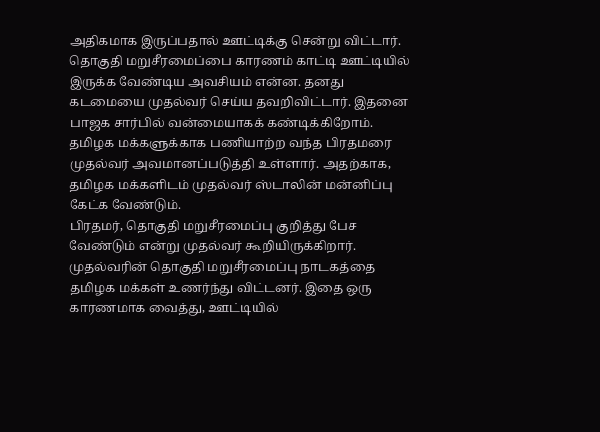அதிகமாக இருப்பதால் ஊட்டிக்கு சென்று விட்டார்.
தொகுதி மறுசீரமைப்பை காரணம் காட்டி ஊட்டியில் இருக்க வேண்டிய அவசியம் என்ன. தனது கடமையை முதல்வர் செய்ய தவறிவிட்டார். இதனை பாஜக சார்பில் வன்மையாகக் கண்டிக்கிறோம்.
தமிழக மக்களுக்காக பணியாற்ற வந்த பிரதமரை முதல்வர் அவமானப்படுத்தி உள்ளார். அதற்காக, தமிழக மக்களிடம் முதல்வர் ஸ்டாலின் மன்னிப்பு கேட்க வேண்டும்.
பிரதமர், தொகுதி மறுசீரமைப்பு குறித்து பேச வேண்டும் என்று முதல்வர் கூறியிருக்கிறார். முதல்வரின் தொகுதி மறுசீரமைப்பு நாடகத்தை தமிழக மக்கள் உணர்ந்து விட்டனர். இதை ஒரு காரணமாக வைத்து, ஊட்டியில்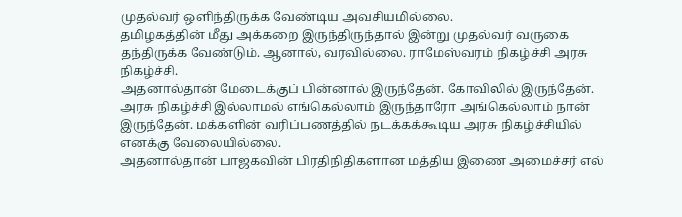முதல்வர் ஒளிந்திருக்க வேண்டிய அவசியமில்லை.
தமிழகத்தின் மீது அக்கறை இருந்திருந்தால் இன்று முதல்வர் வருகை தந்திருக்க வேண்டும். ஆனால், வரவில்லை. ராமேஸ்வரம் நிகழ்ச்சி அரசு நிகழ்ச்சி.
அதனால்தான் மேடைக்குப் பின்னால் இருந்தேன். கோவிலில் இருந்தேன். அரசு நிகழ்ச்சி இல்லாமல் எங்கெல்லாம் இருந்தாரோ அங்கெல்லாம் நான் இருந்தேன். மக்களின் வரிப்பணத்தில் நடக்கக்கூடிய அரசு நிகழ்ச்சியில் எனக்கு வேலையில்லை.
அதனால்தான் பாஜகவின் பிரதிநிதிகளான மத்திய இணை அமைச்சர் எல்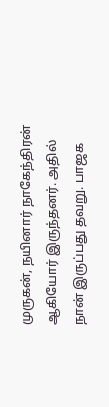முருகன், நயினார் நாகேந்திரன் ஆகியோர் இருந்தனர். அதில் நான் இருப்பது தவறு. பாஜக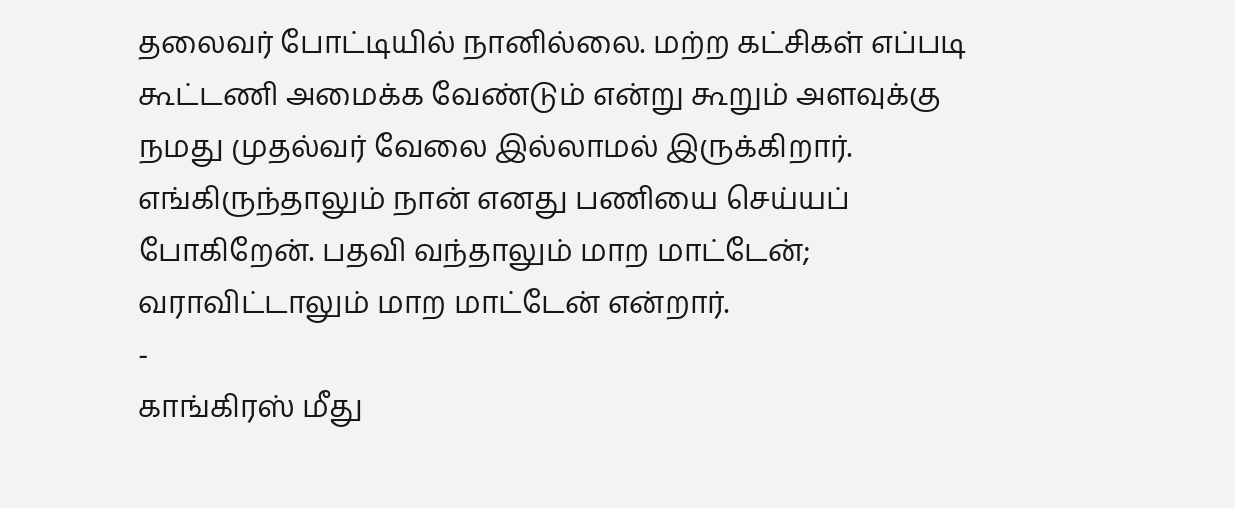தலைவர் போட்டியில் நானில்லை. மற்ற கட்சிகள் எப்படி கூட்டணி அமைக்க வேண்டும் என்று கூறும் அளவுக்கு நமது முதல்வர் வேலை இல்லாமல் இருக்கிறார்.
எங்கிருந்தாலும் நான் எனது பணியை செய்யப் போகிறேன். பதவி வந்தாலும் மாற மாட்டேன்; வராவிட்டாலும் மாற மாட்டேன் என்றார்.
-
காங்கிரஸ் மீது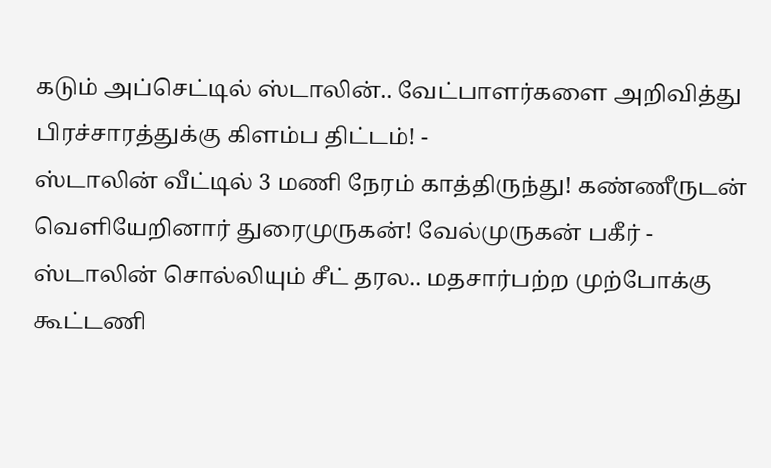கடும் அப்செட்டில் ஸ்டாலின்.. வேட்பாளர்களை அறிவித்து பிரச்சாரத்துக்கு கிளம்ப திட்டம்! -
ஸ்டாலின் வீட்டில் 3 மணி நேரம் காத்திருந்து! கண்ணீருடன் வெளியேறினார் துரைமுருகன்! வேல்முருகன் பகீர் -
ஸ்டாலின் சொல்லியும் சீட் தரல.. மதசார்பற்ற முற்போக்கு கூட்டணி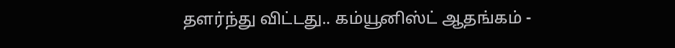தளர்ந்து விட்டது.. கம்யூனிஸ்ட் ஆதங்கம் -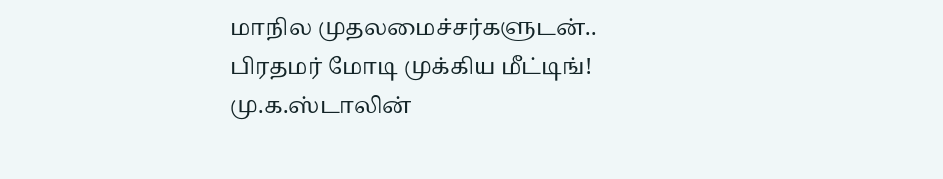மாநில முதலமைச்சர்களுடன்.. பிரதமர் மோடி முக்கிய மீட்டிங்! மு.க.ஸ்டாலின்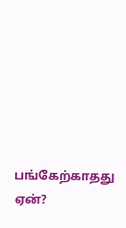பங்கேற்காதது ஏன்?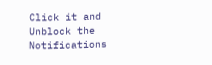Click it and Unblock the Notifications